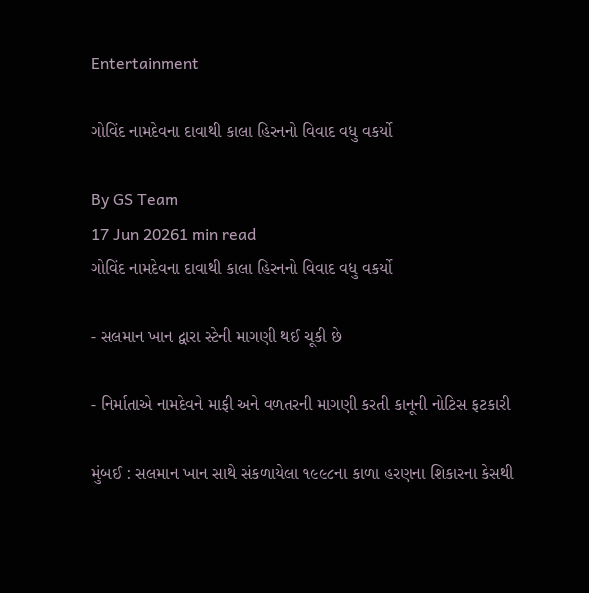Entertainment

ગોવિંદ નામદેવના દાવાથી કાલા હિરનનો વિવાદ વધુ વકર્યો

By GS Team
17 Jun 20261 min read
ગોવિંદ નામદેવના દાવાથી કાલા હિરનનો વિવાદ વધુ વકર્યો

- સલમાન ખાન દ્વારા સ્ટેની માગણી થઈ ચૂકી છે

- નિર્માતાએ નામદેવને માફી અને વળતરની માગણી કરતી કાનૂની નોટિસ ફટકારી

મુંબઈ : સલમાન ખાન સાથે સંકળાયેલા ૧૯૯૮ના કાળા હરણના શિકારના કેસથી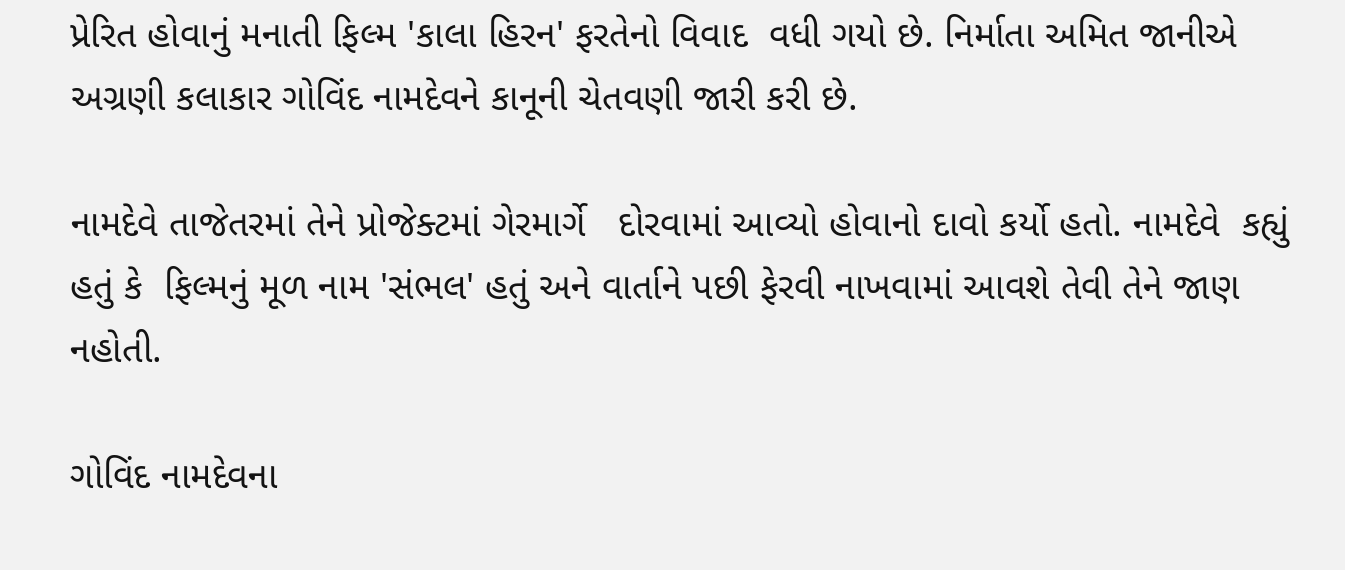પ્રેરિત હોવાનું મનાતી ફિલ્મ 'કાલા હિરન' ફરતેનો વિવાદ  વધી ગયો છે. નિર્માતા અમિત જાનીએ અગ્રણી કલાકાર ગોવિંદ નામદેવને કાનૂની ચેતવણી જારી કરી છે.

નામદેવે તાજેતરમાં તેને પ્રોજેક્ટમાં ગેરમાર્ગે   દોરવામાં આવ્યો હોવાનો દાવો કર્યો હતો. નામદેવે  કહ્યું હતું કે  ફિલ્મનું મૂળ નામ 'સંભલ' હતું અને વાર્તાને પછી ફેરવી નાખવામાં આવશે તેવી તેને જાણ નહોતી.

ગોવિંદ નામદેવના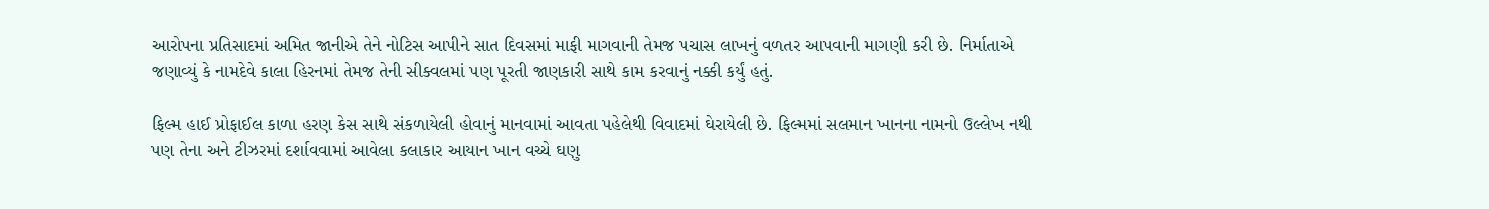આરોપના પ્રતિસાદમાં અમિત જાનીએ તેને નોટિસ આપીને સાત દિવસમાં માફી માગવાની તેમજ પચાસ લાખનું વળતર આપવાની માગણી કરી છે. નિર્માતાએ જણાવ્યું કે નામદેવે કાલા હિરનમાં તેમજ તેની સીક્વલમાં પણ પૂરતી જાણકારી સાથે કામ કરવાનું નક્કી કર્યું હતું.

ફિલ્મ હાઈ પ્રોફાઈલ કાળા હરણ કેસ સાથે સંકળાયેલી હોવાનું માનવામાં આવતા પહેલેથી વિવાદમાં ઘેરાયેલી છે. ફિલ્મમાં સલમાન ખાનના નામનો ઉલ્લેખ નથી પણ તેના અને ટીઝરમાં દર્શાવવામાં આવેલા કલાકાર આયાન ખાન વચ્ચે ઘણુ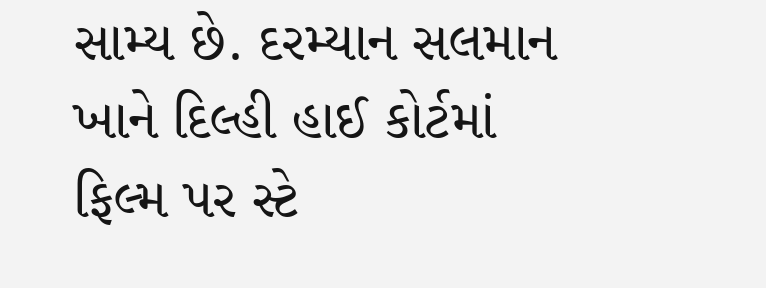સામ્ય છે. દરમ્યાન સલમાન ખાને દિલ્હી હાઈ કોર્ટમાં ફિલ્મ પર સ્ટે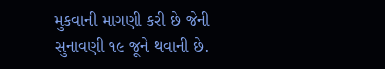મુકવાની માગણી કરી છે જેની સુનાવણી ૧૯ જૂને થવાની છે.